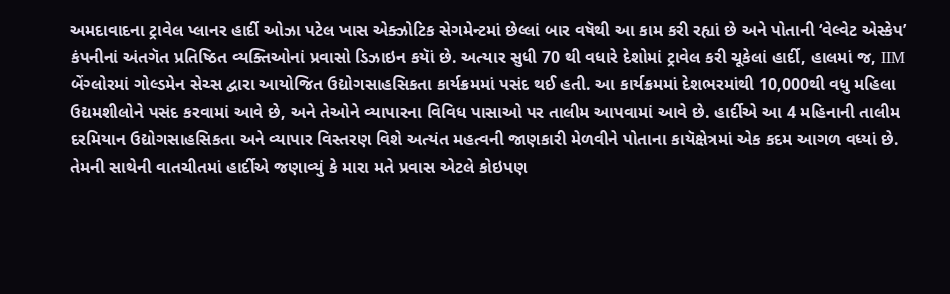અમદાવાદના ટ્રાવેલ પ્લાનર હાર્દી ઓઝા પટેલ ખાસ એક્ઝોટિક સેગમેન્ટમાં છેલ્લાં બાર વષૅથી આ કામ કરી રહ્યાં છે અને પોતાની ‘વેલ્વેટ એસ્કેપ’ કંપનીનાં અંતગૅત પ્રતિષ્ઠિત વ્યક્તિઓનાં પ્રવાસો ડિઝાઇન કયાૅં છે. અત્યાર સુધી 70 થી વધારે દેશોમાં ટ્રાવેલ કરી ચૂકેલાં હાર્દી, હાલમાં જ, IIM બેંગ્લોરમાં ગોલ્ડમેન સેચ્સ દ્વારા આયોજિત ઉદ્યોગસાહસિકતા કાર્યક્રમમાં પસંદ થઈ હતી. આ કાર્યક્રમમાં દેશભરમાંથી 10,000થી વધુ મહિલા ઉદ્યમશીલોને પસંદ કરવામાં આવે છે, અને તેઓને વ્યાપારના વિવિધ પાસાઓ પર તાલીમ આપવામાં આવે છે. હાર્દીએ આ 4 મહિનાની તાલીમ દરમિયાન ઉદ્યોગસાહસિકતા અને વ્યાપાર વિસ્તરણ વિશે અત્યંત મહત્વની જાણકારી મેળવીને પોતાના કાયૅક્ષેત્રમાં એક કદમ આગળ વધ્યાં છે.
તેમની સાથેની વાતચીતમાં હાર્દીએ જણાવ્યું કે મારા મતે પ્રવાસ એટલે કોઇપણ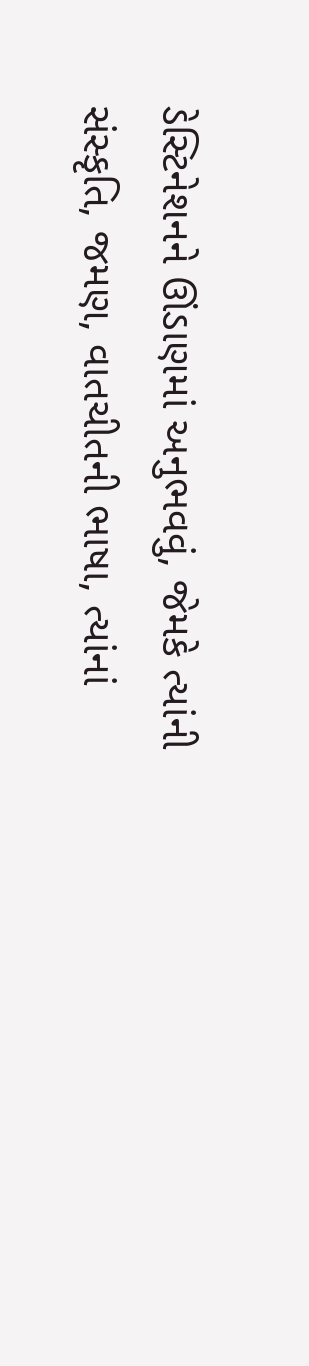ડેસ્ટિનેશનને ઊંડાણમાં અનુભવવું, જેમકે ત્યાંની સંસ્કૃતિ, જમણ, વાતચીતની ભાષા, ત્યાંનાં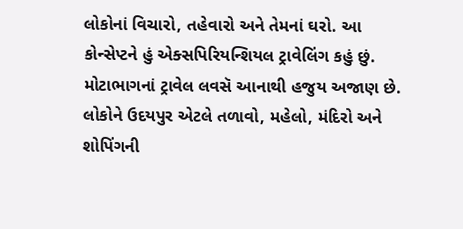લોકોનાં વિચારો, તહેવારો અને તેમનાં ઘરો. આ કોન્સેપ્ટને હું એક્સપિરિયન્શિયલ ટ્રાવેલિંગ કહું છું. મોટાભાગનાં ટ્રાવેલ લવસૅ આનાથી હજુય અજાણ છે. લોકોને ઉદયપુર એટલે તળાવો, મહેલો, મંદિરો અને શોપિંગની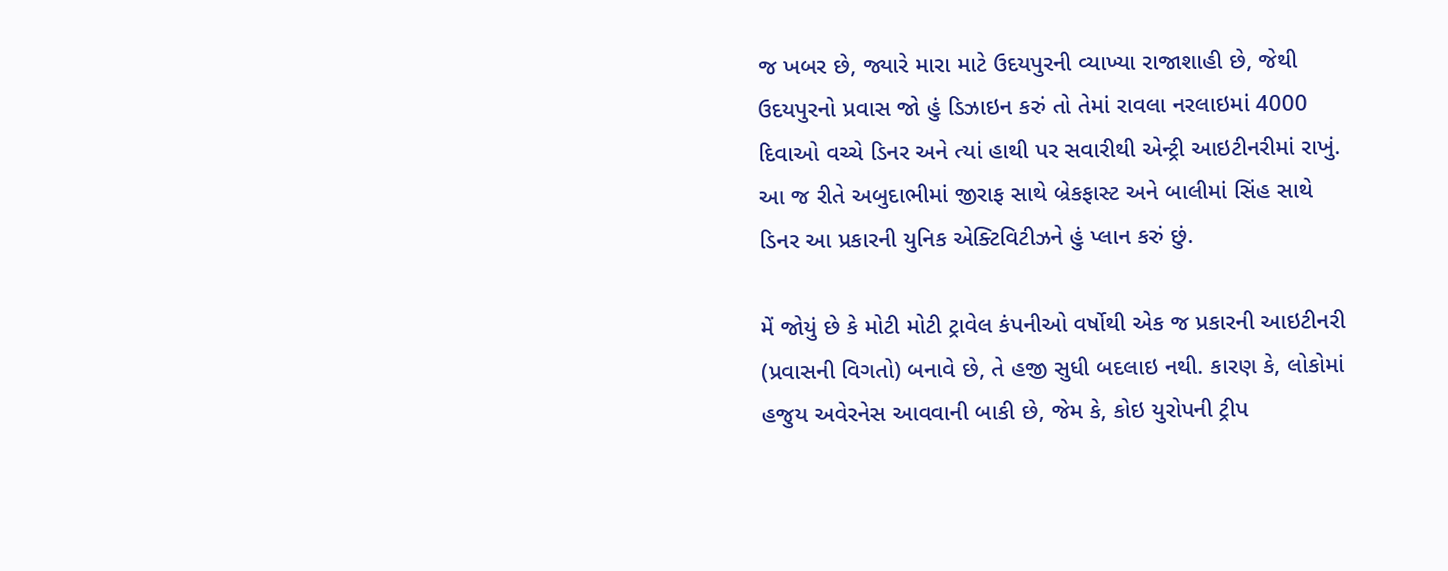જ ખબર છે, જ્યારે મારા માટે ઉદયપુરની વ્યાખ્યા રાજાશાહી છે, જેથી ઉદયપુરનો પ્રવાસ જો હું ડિઝાઇન કરું તો તેમાં રાવલા નરલાઇમાં 4000 દિવાઓ વચ્ચે ડિનર અને ત્યાં હાથી પર સવારીથી એન્ટ્રી આઇટીનરીમાં રાખું. આ જ રીતે અબુદાભીમાં જીરાફ સાથે બ્રેકફાસ્ટ અને બાલીમાં સિંહ સાથે ડિનર આ પ્રકારની યુનિક એક્ટિવિટીઝને હું પ્લાન કરું છું.

મેં જોયું છે કે મોટી મોટી ટ્રાવેલ કંપનીઓ વર્ષોથી એક જ પ્રકારની આઇટીનરી (પ્રવાસની વિગતો) બનાવે છે, તે હજી સુધી બદલાઇ નથી. કારણ કે, લોકોમાં હજુય અવેરનેસ આવવાની બાકી છે, જેમ કે, કોઇ યુરોપની ટ્રીપ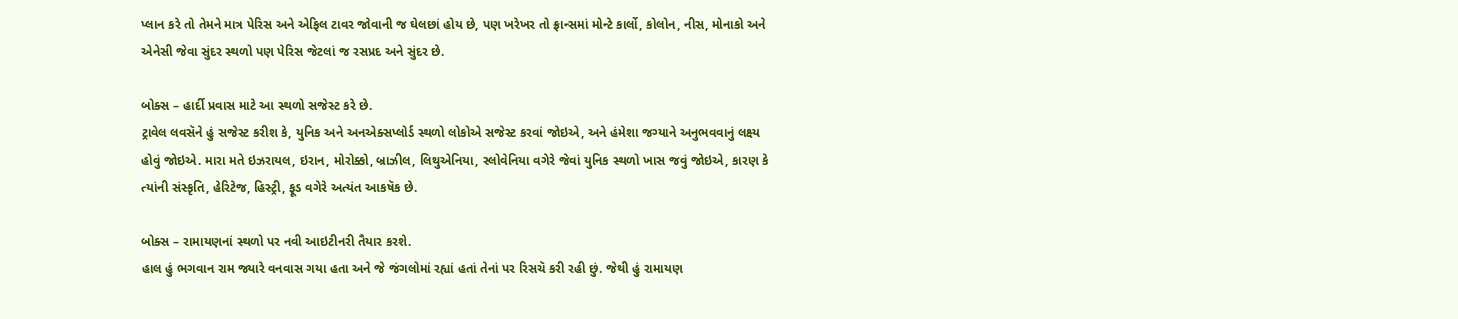પ્લાન કરે તો તેમને માત્ર પેરિસ અને એફિલ ટાવર જોવાની જ ઘેલછાં હોય છે, પણ ખરેખર તો ફ્રાન્સમાં મોન્ટે કાર્લો, કોલોન, નીસ, મોનાકો અને એનેસી જેવા સુંદર સ્થળો પણ પેરિસ જેટલાં જ રસપ્રદ અને સુંદર છે.

બોક્સ – હાર્દી પ્રવાસ માટે આ સ્થળો સજેસ્ટ કરે છે.
ટ્રાવેલ લવસૅને હું સજેસ્ટ કરીશ કે, યુનિક અને અનએક્સપ્લોર્ડ સ્થળો લોકોએ સજેસ્ટ કરવાં જોઇએ, અને હંમેશા જગ્યાને અનુભવવાનું લક્ષ્ય હોવું જોઇએ. મારા મતે ઇઝરાયલ, ઇરાન, મોરોક્કો, બ્રાઝીલ, લિથુએનિયા, સ્લોવેનિયા વગેરે જેવાં યુનિક સ્થળો ખાસ જવું જોઇએ, કારણ કે ત્યાંની સંસ્કૃતિ, હેરિટેજ, હિસ્ટ્રી, ફૂડ વગેરે અત્યંત આકષૅક છે.

બોક્સ – રામાયણનાં સ્થળો પર નવી આઇટીનરી તૈયાર કરશે.
હાલ હું ભગવાન રામ જ્યારે વનવાસ ગયા હતા અને જે જંગલોમાં રહ્યાં હતાં તેનાં પર રિસચૅ કરી રહી છું. જેથી હું રામાયણ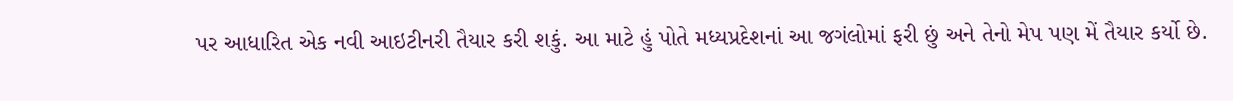પર આધારિત એક નવી આઇટીનરી તૈયાર કરી શકું. આ માટે હું પોતે મધ્યપ્રદેશનાં આ જગંલોમાં ફરી છું અને તેનો મેપ પણ મેં તૈયાર કર્યો છે.